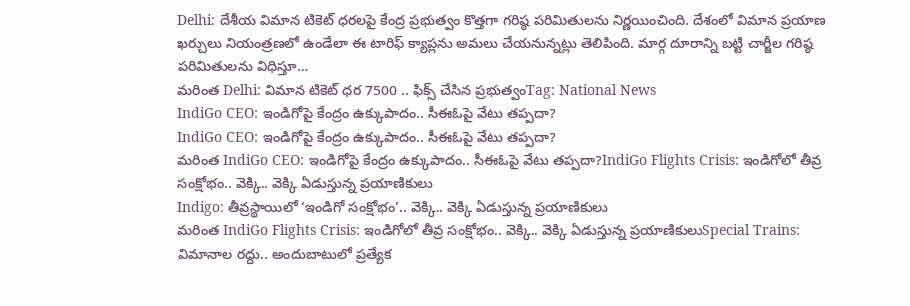Delhi: దేశీయ విమాన టికెట్ ధరలపై కేంద్ర ప్రభుత్వం కొత్తగా గరిష్ఠ పరిమితులను నిర్ణయించింది. దేశంలో విమాన ప్రయాణ ఖర్చులు నియంత్రణలో ఉండేలా ఈ టారిఫ్ క్యాప్లను అమలు చేయనున్నట్లు తెలిపింది. మార్గ దూరాన్ని బట్టి చార్జీల గరిష్ఠ పరిమితులను విధిస్తూ…
మరింత Delhi: విమాన టికెట్ ధర 7500 .. ఫిక్స్ చేసిన ప్రభుత్వంTag: National News
IndiGo CEO: ఇండిగోపై కేంద్రం ఉక్కుపాదం.. సీఈఓపై వేటు తప్పదా?
IndiGo CEO: ఇండిగోపై కేంద్రం ఉక్కుపాదం.. సీఈఓపై వేటు తప్పదా?
మరింత IndiGo CEO: ఇండిగోపై కేంద్రం ఉక్కుపాదం.. సీఈఓపై వేటు తప్పదా?IndiGo Flights Crisis: ఇండిగోలో తీవ్ర సంక్షోభం.. వెక్కి.. వెక్కి ఏడుస్తున్న ప్రయాణికులు
Indigo: తీవ్రస్థాయిలో ‘ఇండిగో సంక్షోభం’.. వెక్కి.. వెక్కి ఏడుస్తున్న ప్రయాణికులు
మరింత IndiGo Flights Crisis: ఇండిగోలో తీవ్ర సంక్షోభం.. వెక్కి.. వెక్కి ఏడుస్తున్న ప్రయాణికులుSpecial Trains: విమానాల రద్దు.. అందుబాటులో ప్రత్యేక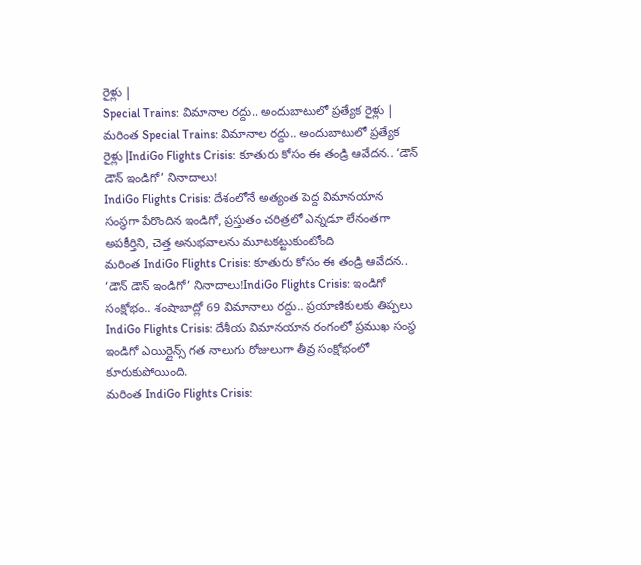రైళ్లు |
Special Trains: విమానాల రద్దు.. అందుబాటులో ప్రత్యేక రైళ్లు |
మరింత Special Trains: విమానాల రద్దు.. అందుబాటులో ప్రత్యేక రైళ్లు |IndiGo Flights Crisis: కూతురు కోసం ఈ తండ్రి ఆవేదన.. ‘డౌన్ డౌన్ ఇండిగో’ నినాదాలు!
IndiGo Flights Crisis: దేశంలోనే అత్యంత పెద్ద విమానయాన సంస్థగా పేరొందిన ఇండిగో, ప్రస్తుతం చరిత్రలో ఎన్నడూ లేనంతగా అపకీర్తిని, చెత్త అనుభవాలను మూటకట్టుకుంటోంది
మరింత IndiGo Flights Crisis: కూతురు కోసం ఈ తండ్రి ఆవేదన.. ‘డౌన్ డౌన్ ఇండిగో’ నినాదాలు!IndiGo Flights Crisis: ఇండిగో సంక్షోభం.. శంషాబాద్లో 69 విమానాలు రద్దు.. ప్రయాణికులకు తిప్పలు
IndiGo Flights Crisis: దేశీయ విమానయాన రంగంలో ప్రముఖ సంస్థ ఇండిగో ఎయిర్లైన్స్ గత నాలుగు రోజులుగా తీవ్ర సంక్షోభంలో కూరుకుపోయింది.
మరింత IndiGo Flights Crisis: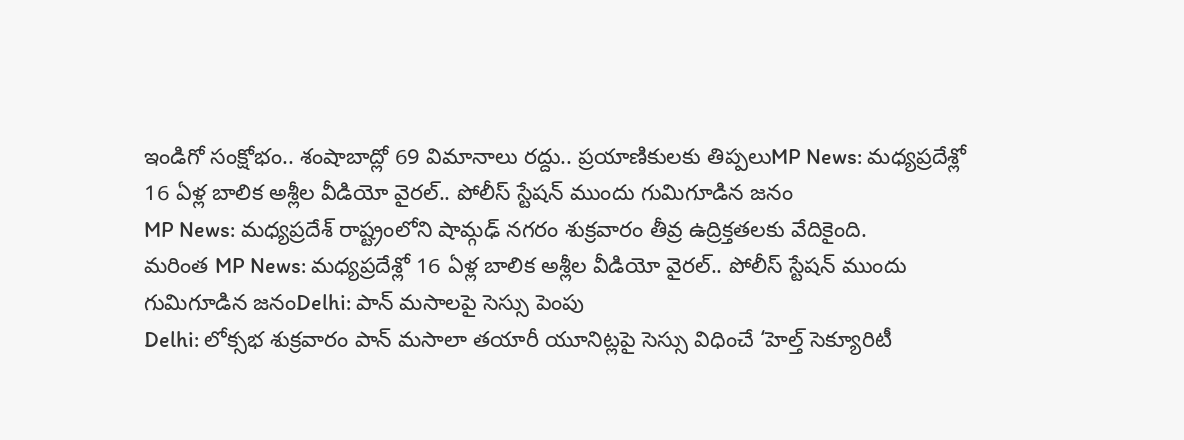ఇండిగో సంక్షోభం.. శంషాబాద్లో 69 విమానాలు రద్దు.. ప్రయాణికులకు తిప్పలుMP News: మధ్యప్రదేశ్లో 16 ఏళ్ల బాలిక అశ్లీల వీడియో వైరల్.. పోలీస్ స్టేషన్ ముందు గుమిగూడిన జనం
MP News: మధ్యప్రదేశ్ రాష్ట్రంలోని షామ్గఢ్ నగరం శుక్రవారం తీవ్ర ఉద్రిక్తతలకు వేదికైంది.
మరింత MP News: మధ్యప్రదేశ్లో 16 ఏళ్ల బాలిక అశ్లీల వీడియో వైరల్.. పోలీస్ స్టేషన్ ముందు గుమిగూడిన జనంDelhi: పాన్ మసాలపై సెస్సు పెంపు
Delhi: లోక్సభ శుక్రవారం పాన్ మసాలా తయారీ యూనిట్లపై సెస్సు విధించే ‘హెల్త్ సెక్యూరిటీ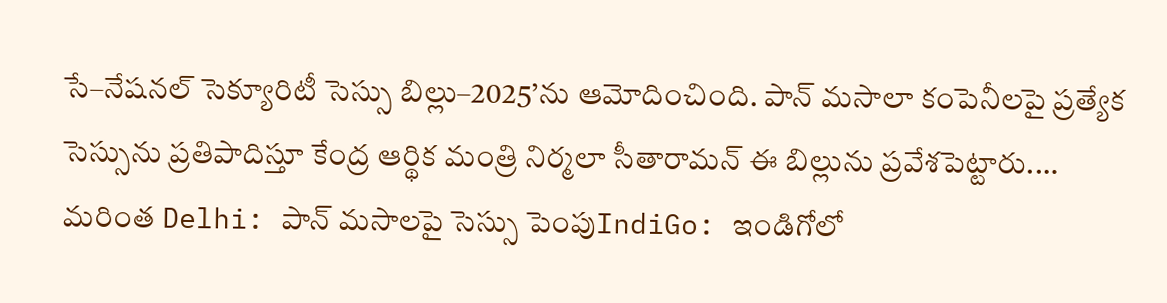సే–నేషనల్ సెక్యూరిటీ సెస్సు బిల్లు–2025’ను ఆమోదించింది. పాన్ మసాలా కంపెనీలపై ప్రత్యేక సెస్సును ప్రతిపాదిస్తూ కేంద్ర ఆర్థిక మంత్రి నిర్మలా సీతారామన్ ఈ బిల్లును ప్రవేశపెట్టారు.…
మరింత Delhi: పాన్ మసాలపై సెస్సు పెంపుIndiGo: ఇండిగోలో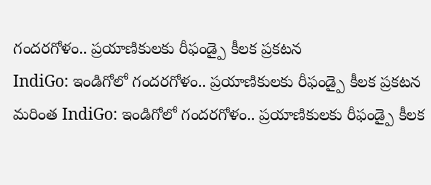గందరగోళం.. ప్రయాణికులకు రీఫండ్పై కీలక ప్రకటన
IndiGo: ఇండిగోలో గందరగోళం.. ప్రయాణికులకు రీఫండ్పై కీలక ప్రకటన
మరింత IndiGo: ఇండిగోలో గందరగోళం.. ప్రయాణికులకు రీఫండ్పై కీలక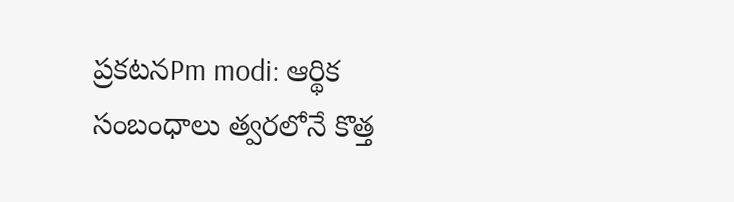ప్రకటనPm modi: ఆర్థిక సంబంధాలు త్వరలోనే కొత్త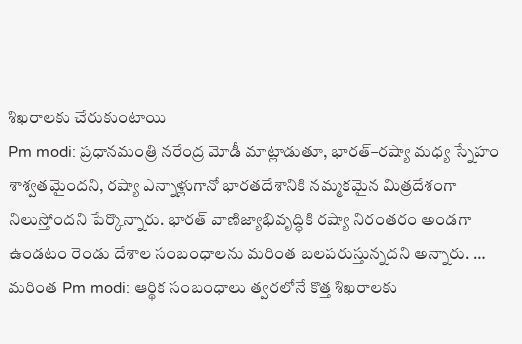శిఖరాలకు చేరుకుంటాయి
Pm modi: ప్రధానమంత్రి నరేంద్ర మోడీ మాట్లాడుతూ, భారత్–రష్యా మధ్య స్నేహం శాశ్వతమైందని, రష్యా ఎన్నాళ్లుగానో భారతదేశానికి నమ్మకమైన మిత్రదేశంగా నిలుస్తోందని పేర్కొన్నారు. భారత్ వాణిజ్యాభివృద్ధికి రష్యా నిరంతరం అండగా ఉండటం రెండు దేశాల సంబంధాలను మరింత బలపరుస్తున్నదని అన్నారు. …
మరింత Pm modi: ఆర్థిక సంబంధాలు త్వరలోనే కొత్త శిఖరాలకు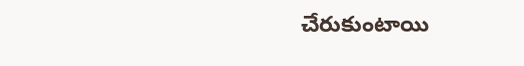చేరుకుంటాయి